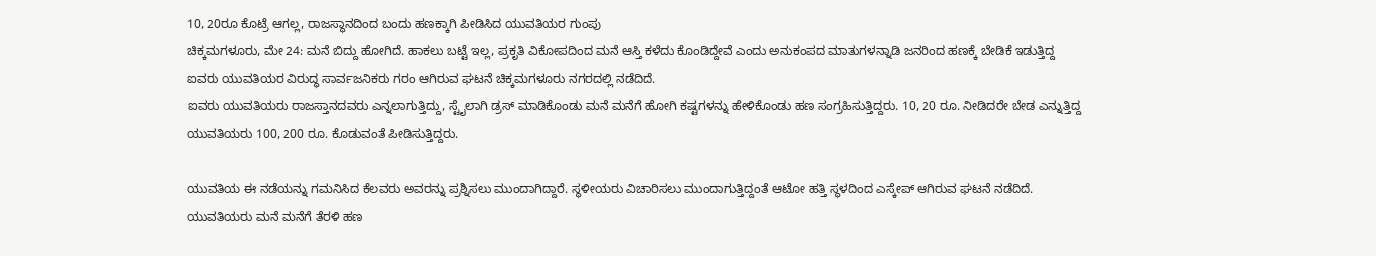10, 20ರೂ ಕೊಟ್ರೆ ಆಗಲ್ಲ, ರಾಜಸ್ಥಾನದಿಂದ ಬಂದು ಹಣಕ್ಕಾಗಿ ಪೀಡಿಸಿದ ಯುವತಿಯರ ಗುಂಪು
ಚಿಕ್ಕಮಗಳೂರು, ಮೇ 24: ಮನೆ ಬಿದ್ದು ಹೋಗಿದೆ. ಹಾಕಲು ಬಟ್ಟೆ ಇಲ್ಲ, ಪ್ರಕೃತಿ ವಿಕೋಪದಿಂದ ಮನೆ ಆಸ್ತಿ ಕಳೆದು ಕೊಂಡಿದ್ದೇವೆ ಎಂದು ಅನುಕಂಪದ ಮಾತುಗಳನ್ನಾಡಿ ಜನರಿಂದ ಹಣಕ್ಕೆ ಬೇಡಿಕೆ ಇಡುತ್ತಿದ್ದ ಐವರು ಯುವತಿಯರ ವಿರುದ್ಧ ಸಾರ್ವಜನಿಕರು ಗರಂ ಆಗಿರುವ ಘಟನೆ ಚಿಕ್ಕಮಗಳೂರು ನಗರದಲ್ಲಿ ನಡೆದಿದೆ.
ಐವರು ಯುವತಿಯರು ರಾಜಸ್ತಾನದವರು ಎನ್ನಲಾಗುತ್ತಿದ್ದು, ಸ್ಟೈಲಾಗಿ ಡ್ರಸ್ ಮಾಡಿಕೊಂಡು ಮನೆ ಮನೆಗೆ ಹೋಗಿ ಕಷ್ಟಗಳನ್ನು ಹೇಳಿಕೊಂಡು ಹಣ ಸಂಗ್ರಹಿಸುತ್ತಿದ್ದರು. 10, 20 ರೂ. ನೀಡಿದರೇ ಬೇಡ ಎನ್ನುತ್ತಿದ್ದ ಯುವತಿಯರು 100, 200 ರೂ. ಕೊಡುವಂತೆ ಪೀಡಿಸುತ್ತಿದ್ದರು.

ಯುವತಿಯ ಈ ನಡೆಯನ್ನು ಗಮನಿಸಿದ ಕೆಲವರು ಅವರನ್ನು ಪ್ರಶ್ನಿಸಲು ಮುಂದಾಗಿದ್ದಾರೆ. ಸ್ಥಳೀಯರು ವಿಚಾರಿಸಲು ಮುಂದಾಗುತ್ತಿದ್ದಂತೆ ಆಟೋ ಹತ್ತಿ ಸ್ಥಳದಿಂದ ಎಸ್ಕೇಪ್ ಆಗಿರುವ ಘಟನೆ ನಡೆದಿದೆ. ಯುವತಿಯರು ಮನೆ ಮನೆಗೆ ತೆರಳಿ ಹಣ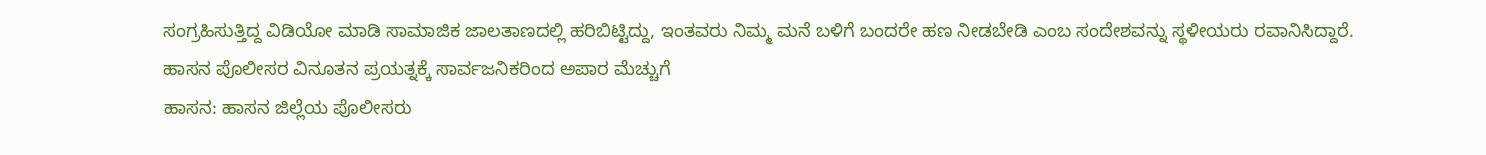ಸಂಗ್ರಹಿಸುತ್ತಿದ್ದ ವಿಡಿಯೋ ಮಾಡಿ ಸಾಮಾಜಿಕ ಜಾಲತಾಣದಲ್ಲಿ ಹರಿಬಿಟ್ಟಿದ್ದು, ಇಂತವರು ನಿಮ್ಮ ಮನೆ ಬಳಿಗೆ ಬಂದರೇ ಹಣ ನೀಡಬೇಡಿ ಎಂಬ ಸಂದೇಶವನ್ನು ಸ್ಥಳೀಯರು ರವಾನಿಸಿದ್ದಾರೆ.
ಹಾಸನ ಪೊಲೀಸರ ವಿನೂತನ ಪ್ರಯತ್ನಕ್ಕೆ ಸಾರ್ವಜನಿಕರಿಂದ ಅಪಾರ ಮೆಚ್ಚುಗೆ
ಹಾಸನ: ಹಾಸನ ಜಿಲ್ಲೆಯ ಪೊಲೀಸರು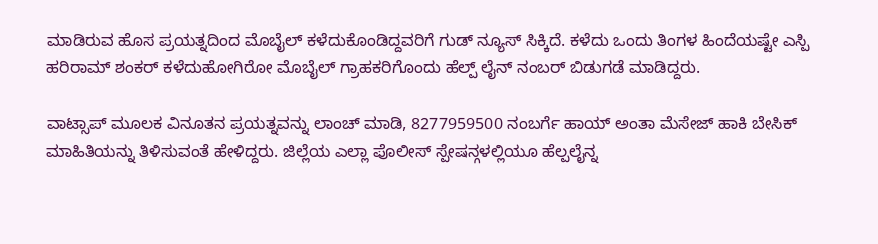ಮಾಡಿರುವ ಹೊಸ ಪ್ರಯತ್ನದಿಂದ ಮೊಬೈಲ್ ಕಳೆದುಕೊಂಡಿದ್ದವರಿಗೆ ಗುಡ್ ನ್ಯೂಸ್ ಸಿಕ್ಕಿದೆ. ಕಳೆದು ಒಂದು ತಿಂಗಳ ಹಿಂದೆಯಷ್ಟೇ ಎಸ್ಪಿ ಹರಿರಾಮ್ ಶಂಕರ್ ಕಳೆದುಹೋಗಿರೋ ಮೊಬೈಲ್ ಗ್ರಾಹಕರಿಗೊಂದು ಹೆಲ್ಪ್ ಲೈನ್ ನಂಬರ್ ಬಿಡುಗಡೆ ಮಾಡಿದ್ದರು.

ವಾಟ್ಸಾಪ್ ಮೂಲಕ ವಿನೂತನ ಪ್ರಯತ್ನವನ್ನು ಲಾಂಚ್ ಮಾಡಿ, 8277959500 ನಂಬರ್ಗೆ ಹಾಯ್ ಅಂತಾ ಮೆಸೇಜ್ ಹಾಕಿ ಬೇಸಿಕ್ ಮಾಹಿತಿಯನ್ನು ತಿಳಿಸುವಂತೆ ಹೇಳಿದ್ದರು. ಜಿಲ್ಲೆಯ ಎಲ್ಲಾ ಪೊಲೀಸ್ ಸ್ಪೇಷನ್ಗಳಲ್ಲಿಯೂ ಹೆಲ್ಪಲೈನ್ನ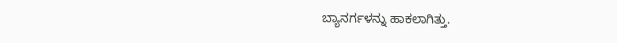ಬ್ಯಾನರ್ಗಳನ್ನು ಹಾಕಲಾಗಿತ್ತು.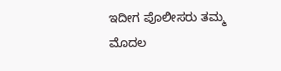ಇದೀಗ ಪೊಲೀಸರು ತಮ್ಮ ಮೊದಲ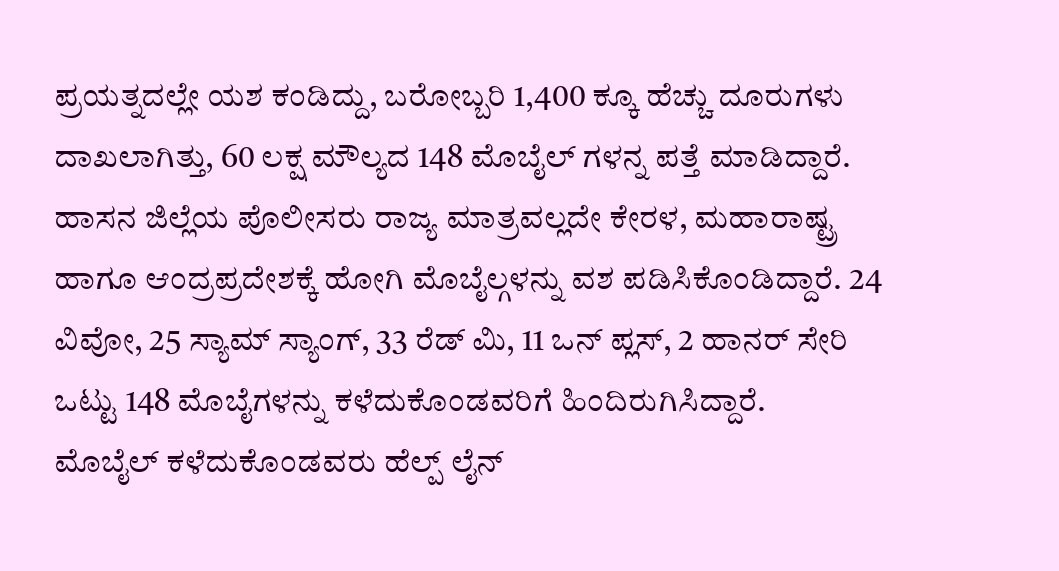ಪ್ರಯತ್ನದಲ್ಲೇ ಯಶ ಕಂಡಿದ್ದು, ಬರೋಬ್ಬರಿ 1,400 ಕ್ಕೂ ಹೆಚ್ಚು ದೂರುಗಳು ದಾಖಲಾಗಿತ್ತು, 60 ಲಕ್ಷ ಮೌಲ್ಯದ 148 ಮೊಬೈಲ್ ಗಳನ್ನ ಪತ್ತೆ ಮಾಡಿದ್ದಾರೆ.
ಹಾಸನ ಜಿಲ್ಲೆಯ ಪೊಲೀಸರು ರಾಜ್ಯ ಮಾತ್ರವಲ್ಲದೇ ಕೇರಳ, ಮಹಾರಾಷ್ಟ್ರ ಹಾಗೂ ಆಂದ್ರಪ್ರದೇಶಕ್ಕೆ ಹೋಗಿ ಮೊಬೈಲ್ಗಳನ್ನು ವಶ ಪಡಿಸಿಕೊಂಡಿದ್ದಾರೆ. 24 ವಿವೋ, 25 ಸ್ಯಾಮ್ ಸ್ಯಾಂಗ್, 33 ರೆಡ್ ಮಿ, 11 ಒನ್ ಪ್ಲಸ್, 2 ಹಾನರ್ ಸೇರಿ ಒಟ್ಟು 148 ಮೊಬೈಗಳನ್ನು ಕಳೆದುಕೊಂಡವರಿಗೆ ಹಿಂದಿರುಗಿಸಿದ್ದಾರೆ.
ಮೊಬೈಲ್ ಕಳೆದುಕೊಂಡವರು ಹೆಲ್ಪ್ ಲೈನ್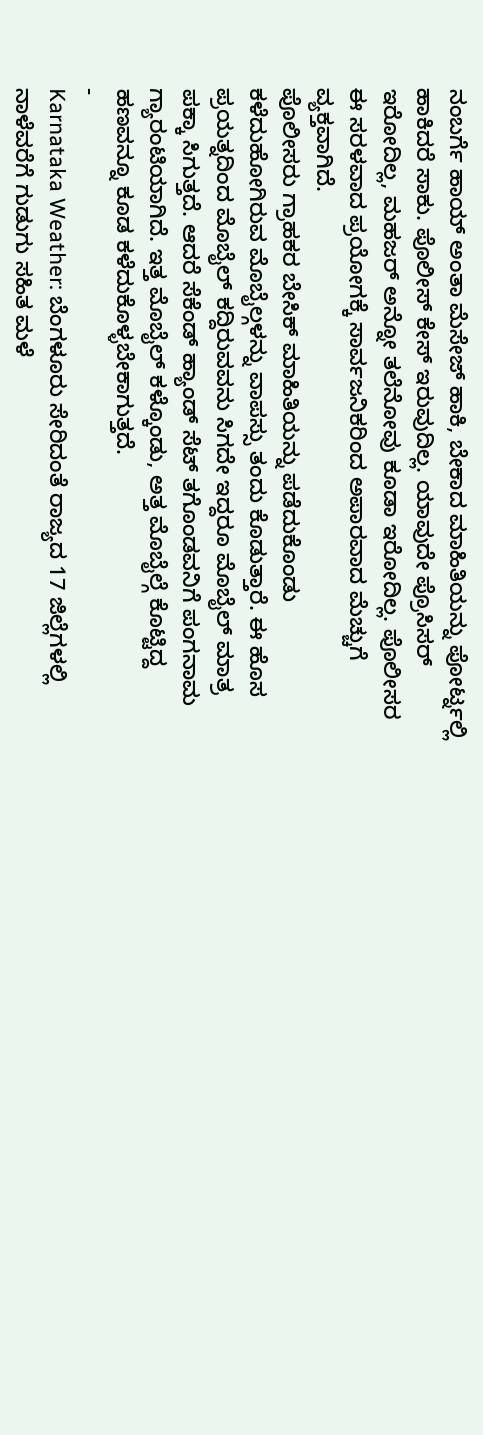ನಂಬರ್ಗೆ ಹಾಯ್ ಅಂತಾ ಮೆಸೇಜ್ ಹಾಕಿ, ಬೇಕಾದ ಮಾಹಿತಿಯನ್ನು ಪೋರ್ಟ್ನಲ್ಲಿ ಹಾಕಿದರೆ ಸಾಕು. ಪೊಲೀಸ್ ಕೇಸ್ ಇರುವುದಿಲ್ಲ. ಯಾವುದೇ ಪ್ರೊಸಿಸರ್ ಇರೋದಿಲ್ಲ, ಮಹಜರ್ ಅನ್ನೋ ತಲೆನೋವು ಕೂಡಾ ಇರೋದಿಲ್ಲ. ಪೊಲೀಸರ ಈ ಸರಳವಾದ ಪ್ರಯೋಗಕ್ಕೆ ಸಾರ್ವಜನಿಕರಿಂದ ಅಪಾರವಾದ ಮೆಚ್ಚುಗೆ ವ್ಯಕ್ತವಾಗಿದೆ.
ಪೊಲೀಸರು ಗ್ರಾಹಕರ ಬೇಸಿಕ್ ಮಾಹಿತಿಯನ್ನು ಪಡೆದುಕೊಂಡು ಕಳೆದುಹೋಗಿರುವ ಮೊಬೈಲ್ಗಳನ್ನು ವಾಪಸ್ಸು ತಂದು ಕೊಡುತ್ತಾರೆ. ಈ ಹೊಸ ಪ್ರಯತ್ನದಿಂದ ಮೊಬೈಲ್ ಕದ್ದಿರುವವನು ಸಿಗದೇ ಇದ್ದರೂ ಮೊಬೈಲ್ ಮಾತ್ರ ಪಕ್ಕಾ ಸಿಗುತ್ತದೆ. ಆದರೆ ಸೆಕೆಂಡ್ ಹ್ಯಾಂಡ್ ಸೆಟ್ ತಗೊಂಡವನಿಗೆ ಪಂಗನಾಮ ಗ್ಯಾರಂಟಿಯಾಗಿದೆ. ಇತ್ತ ಮೊಬೈಲ್ ಕಳ್ಕೊಂಡು, ಅತ್ತ ಮೊಬೈಲ್ಗೆ ಕೊಟ್ಟಿದ್ದ ಹಣವನ್ನೂ ಕೂಡ ಕಳೆದುಕೊಳ್ಳಬೇಕಾಗುತ್ತದೆ.
-
Karnataka Weather: ಬೆಂಗಳೂರು ಸೇರಿದಂತೆ ರಾಜ್ಯದ 17 ಜಿಲ್ಲೆಗಳಲ್ಲಿ ನಾಳೆವರೆಗೆ ಗುಡುಗು ಸಹಿತ ಮಳೆ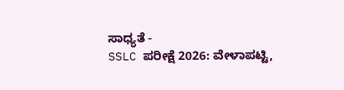ಸಾಧ್ಯತೆ -
SSLC ಪರೀಕ್ಷೆ 2026: ವೇಳಾಪಟ್ಟಿ,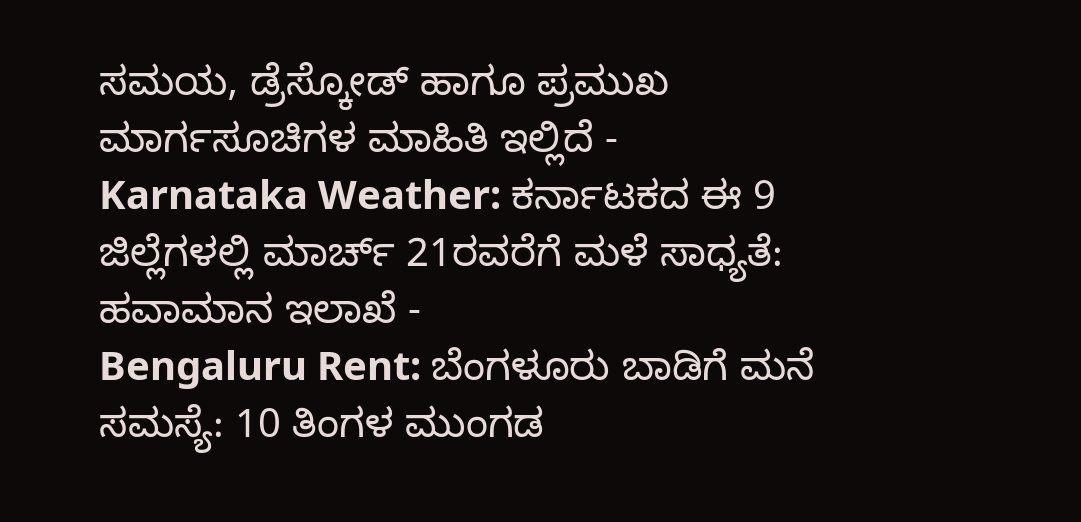ಸಮಯ, ಡ್ರೆಸ್ಕೋಡ್ ಹಾಗೂ ಪ್ರಮುಖ ಮಾರ್ಗಸೂಚಿಗಳ ಮಾಹಿತಿ ಇಲ್ಲಿದೆ -
Karnataka Weather: ಕರ್ನಾಟಕದ ಈ 9 ಜಿಲ್ಲೆಗಳಲ್ಲಿ ಮಾರ್ಚ್ 21ರವರೆಗೆ ಮಳೆ ಸಾಧ್ಯತೆ: ಹವಾಮಾನ ಇಲಾಖೆ -
Bengaluru Rent: ಬೆಂಗಳೂರು ಬಾಡಿಗೆ ಮನೆ ಸಮಸ್ಯೆ: 10 ತಿಂಗಳ ಮುಂಗಡ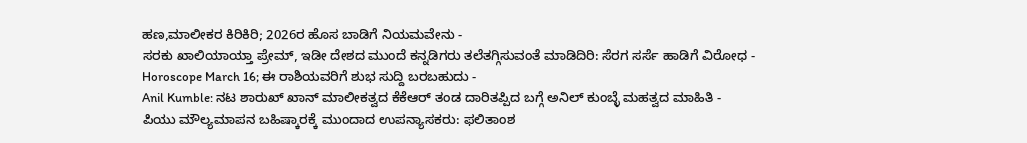ಹಣ,ಮಾಲೀಕರ ಕಿರಿಕಿರಿ; 2026ರ ಹೊಸ ಬಾಡಿಗೆ ನಿಯಮವೇನು -
ಸರಕು ಖಾಲಿಯಾಯ್ತಾ ಪ್ರೇಮ್, ಇಡೀ ದೇಶದ ಮುಂದೆ ಕನ್ನಡಿಗರು ತಲೆತಗ್ಗಿಸುವಂತೆ ಮಾಡಿದಿರಿ: ಸೆರಗ ಸರ್ಸೆ ಹಾಡಿಗೆ ವಿರೋಧ -
Horoscope March 16; ಈ ರಾಶಿಯವರಿಗೆ ಶುಭ ಸುದ್ದಿ ಬರಬಹುದು -
Anil Kumble: ನಟ ಶಾರುಖ್ ಖಾನ್ ಮಾಲೀಕತ್ವದ ಕೆಕೆಆರ್ ತಂಡ ದಾರಿತಪ್ಪಿದ ಬಗ್ಗೆ ಅನಿಲ್ ಕುಂಬ್ಳೆ ಮಹತ್ವದ ಮಾಹಿತಿ -
ಪಿಯು ಮೌಲ್ಯಮಾಪನ ಬಹಿಷ್ಕಾರಕ್ಕೆ ಮುಂದಾದ ಉಪನ್ಯಾಸಕರು: ಫಲಿತಾಂಶ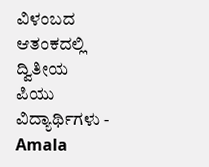ವಿಳಂಬದ ಆತಂಕದಲ್ಲಿ ದ್ವಿತೀಯ ಪಿಯು ವಿದ್ಯಾರ್ಥಿಗಳು -
Amala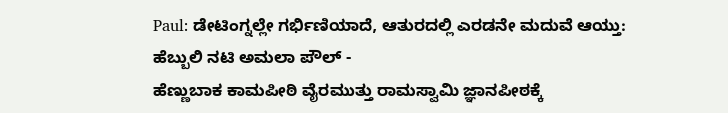Paul: ಡೇಟಿಂಗ್ನಲ್ಲೇ ಗರ್ಭಿಣಿಯಾದೆ, ಆತುರದಲ್ಲಿ ಎರಡನೇ ಮದುವೆ ಆಯ್ತು: ಹೆಬ್ಬುಲಿ ನಟಿ ಅಮಲಾ ಪೌಲ್ -
ಹೆಣ್ಣುಬಾಕ ಕಾಮಪೀಠಿ ವೈರಮುತ್ತು ರಾಮಸ್ವಾಮಿ ಜ್ಞಾನಪೀಠಕ್ಕೆ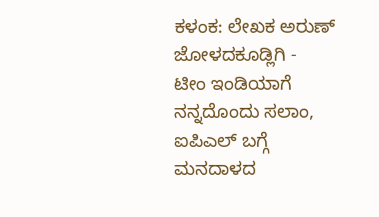ಕಳಂಕ: ಲೇಖಕ ಅರುಣ್ ಜೋಳದಕೂಡ್ಲಿಗಿ -
ಟೀಂ ಇಂಡಿಯಾಗೆ ನನ್ನದೊಂದು ಸಲಾಂ, ಐಪಿಎಲ್ ಬಗ್ಗೆ ಮನದಾಳದ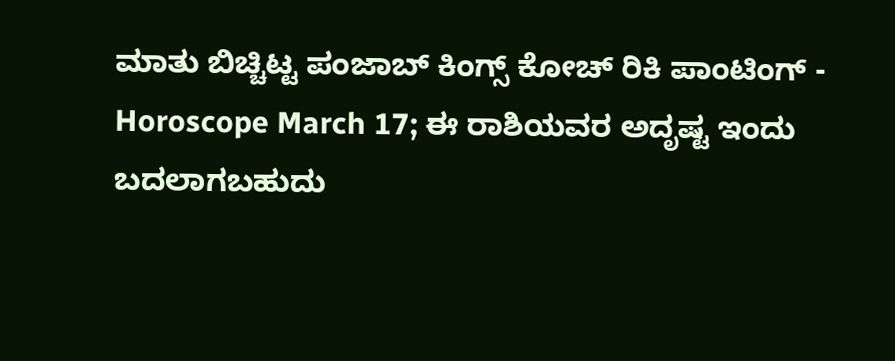ಮಾತು ಬಿಚ್ಚಿಟ್ಟ ಪಂಜಾಬ್ ಕಿಂಗ್ಸ್ ಕೋಚ್ ರಿಕಿ ಪಾಂಟಿಂಗ್ -
Horoscope March 17; ಈ ರಾಶಿಯವರ ಅದೃಷ್ಟ ಇಂದು ಬದಲಾಗಬಹುದು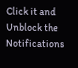Click it and Unblock the Notifications